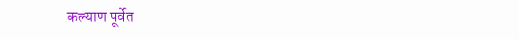कल्याण पूर्वेत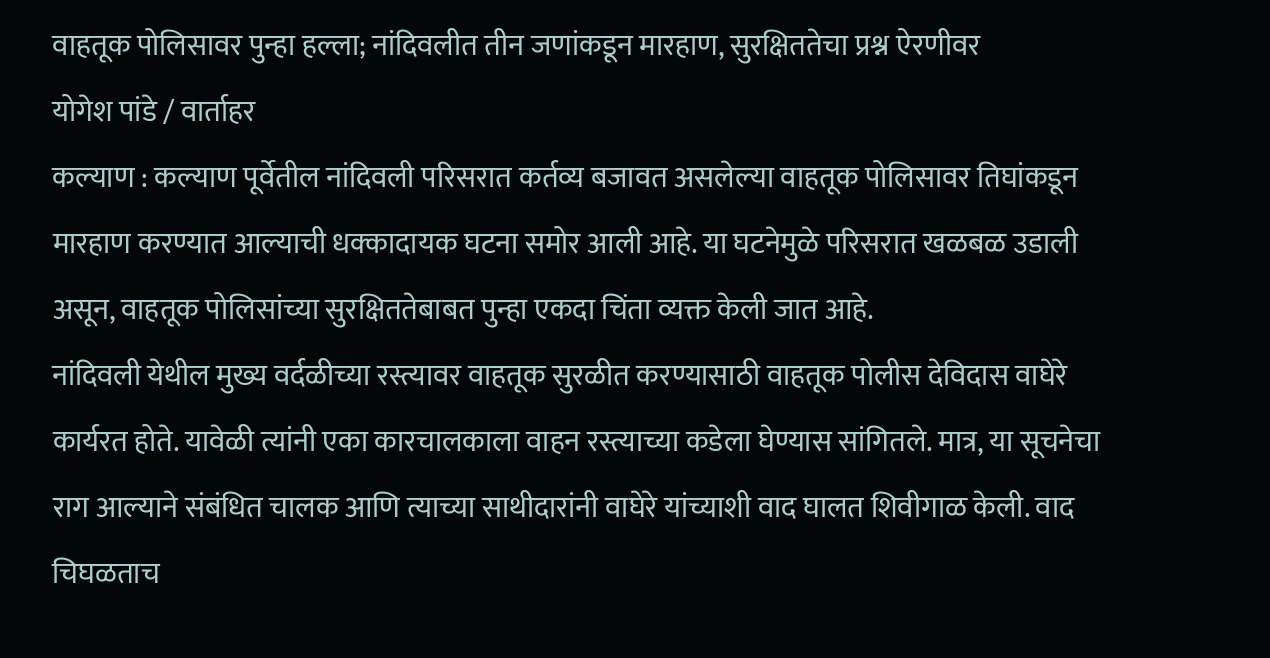वाहतूक पोलिसावर पुन्हा हल्ला; नांदिवलीत तीन जणांकडून मारहाण, सुरक्षिततेचा प्रश्न ऐरणीवर
योगेश पांडे / वार्ताहर
कल्याण : कल्याण पूर्वेतील नांदिवली परिसरात कर्तव्य बजावत असलेल्या वाहतूक पोलिसावर तिघांकडून मारहाण करण्यात आल्याची धक्कादायक घटना समोर आली आहे. या घटनेमुळे परिसरात खळबळ उडाली असून, वाहतूक पोलिसांच्या सुरक्षिततेबाबत पुन्हा एकदा चिंता व्यक्त केली जात आहे.
नांदिवली येथील मुख्य वर्दळीच्या रस्त्यावर वाहतूक सुरळीत करण्यासाठी वाहतूक पोलीस देविदास वाघेरे कार्यरत होते. यावेळी त्यांनी एका कारचालकाला वाहन रस्त्याच्या कडेला घेण्यास सांगितले. मात्र, या सूचनेचा राग आल्याने संबंधित चालक आणि त्याच्या साथीदारांनी वाघेरे यांच्याशी वाद घालत शिवीगाळ केली. वाद चिघळताच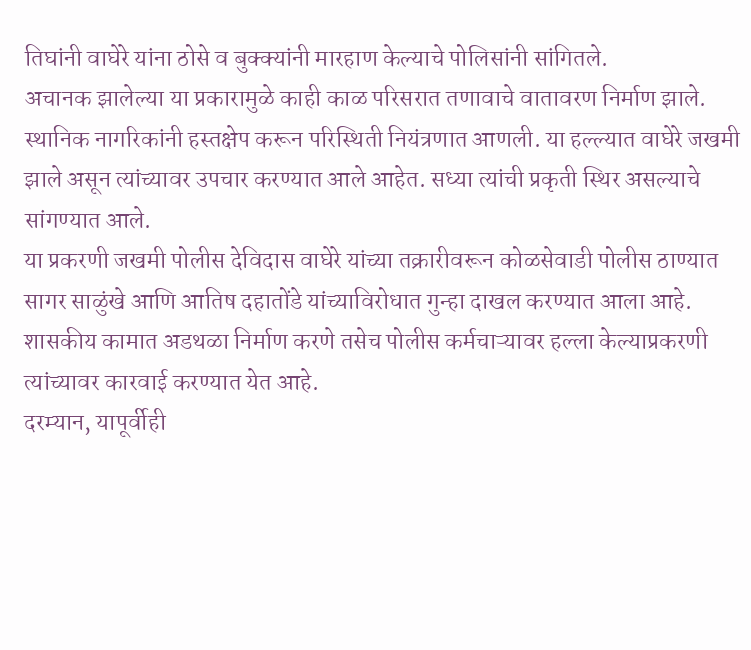तिघांनी वाघेरे यांना ठोसे व बुक्क्यांनी मारहाण केल्याचे पोलिसांनी सांगितले.
अचानक झालेल्या या प्रकारामुळे काही काळ परिसरात तणावाचे वातावरण निर्माण झाले. स्थानिक नागरिकांनी हस्तक्षेप करून परिस्थिती नियंत्रणात आणली. या हल्ल्यात वाघेरे जखमी झाले असून त्यांच्यावर उपचार करण्यात आले आहेत. सध्या त्यांची प्रकृती स्थिर असल्याचे सांगण्यात आले.
या प्रकरणी जखमी पोलीस देविदास वाघेरे यांच्या तक्रारीवरून कोळसेवाडी पोलीस ठाण्यात सागर साळुंखे आणि आतिष दहातोंडे यांच्याविरोधात गुन्हा दाखल करण्यात आला आहे. शासकीय कामात अडथळा निर्माण करणे तसेच पोलीस कर्मचाऱ्यावर हल्ला केल्याप्रकरणी त्यांच्यावर कारवाई करण्यात येत आहे.
दरम्यान, यापूर्वीही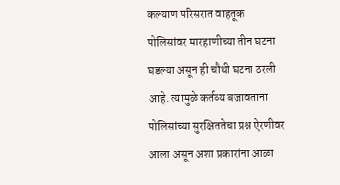कल्याण परिसरात वाहतूक पोलिसांवर मारहाणीच्या तीन घटना घडल्या असून ही चौथी घटना ठरली आहे. त्यामुळे कर्तव्य बजावताना पोलिसांच्या सुरक्षिततेचा प्रश्न ऐरणीवर आला असून अशा प्रकारांना आळा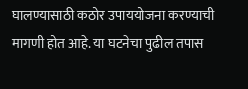घालण्यासाठी कठोर उपाययोजना करण्याची मागणी होत आहे. या घटनेचा पुढील तपास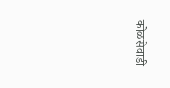कोळसेवाडी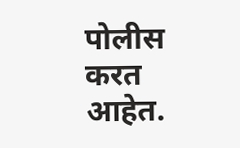पोलीस करत आहेत.